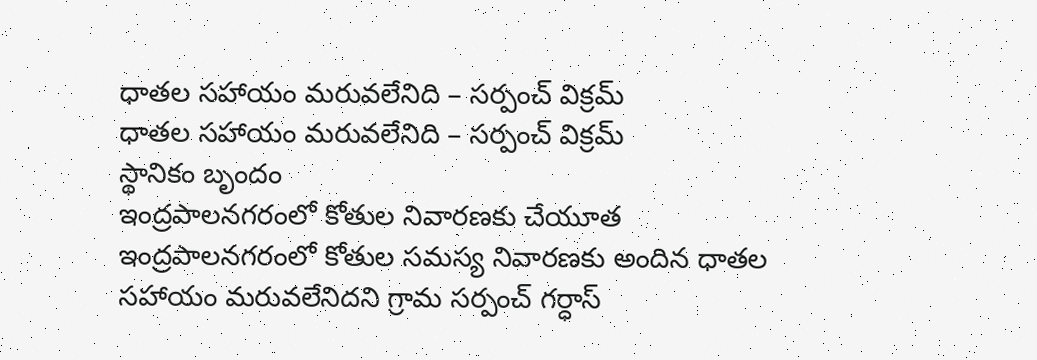ధాతల సహాయం మరువలేనిది – సర్పంచ్ విక్రమ్
ధాతల సహాయం మరువలేనిది – సర్పంచ్ విక్రమ్
స్థానికం బృందం
ఇంద్రపాలనగరంలో కోతుల నివారణకు చేయూత
ఇంద్రపాలనగరంలో కోతుల సమస్య నివారణకు అందిన ధాతల సహాయం మరువలేనిదని గ్రామ సర్పంచ్ గర్ధాస్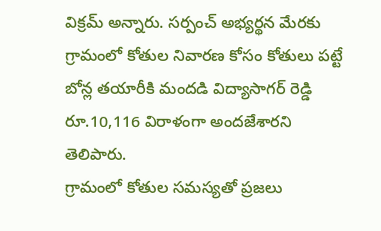విక్రమ్ అన్నారు. సర్పంచ్ అభ్యర్థన మేరకు గ్రామంలో కోతుల నివారణ కోసం కోతులు పట్టే బోన్ల తయారీకి మందడి విద్యాసాగర్ రెడ్డి రూ.10,116 విరాళంగా అందజేశారని తెలిపారు.
గ్రామంలో కోతుల సమస్యతో ప్రజలు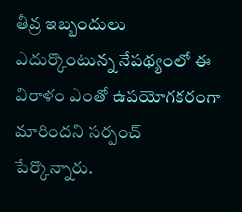తీవ్ర ఇబ్బందులు ఎదుర్కొంటున్న నేపథ్యంలో ఈ విరాళం ఎంతో ఉపయోగకరంగా మారిందని సర్పంచ్ పేర్కొన్నారు.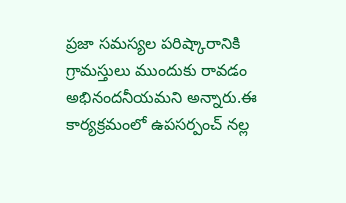ప్రజా సమస్యల పరిష్కారానికి గ్రామస్తులు ముందుకు రావడం అభినందనీయమని అన్నారు.ఈ కార్యక్రమంలో ఉపసర్పంచ్ నల్ల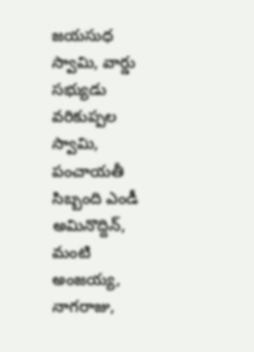జయసుధ స్వామి, వార్డు సభ్యుడు వరికుప్పల స్వామి, పంచాయతీ సిబ్బంది ఎండీ అమినొద్దిన్, మంటి అంజయ్య, నాగరాజు,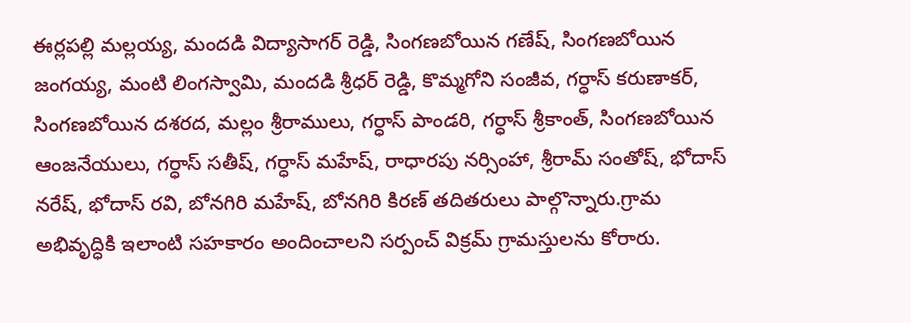ఈర్లపల్లి మల్లయ్య, మందడి విద్యాసాగర్ రెడ్డి, సింగణబోయిన గణేష్, సింగణబోయిన జంగయ్య, మంటి లింగస్వామి, మందడి శ్రీధర్ రెడ్డి, కొమ్మగోని సంజీవ, గర్ధాస్ కరుణాకర్, సింగణబోయిన దశరద, మల్లం శ్రీరాములు, గర్ధాస్ పాండరి, గర్ధాస్ శ్రీకాంత్, సింగణబోయిన ఆంజనేయులు, గర్ధాస్ సతీష్, గర్ధాస్ మహేష్, రాధారపు నర్సింహా, శ్రీరామ్ సంతోష్, భోదాస్ నరేష్, భోదాస్ రవి, బోనగిరి మహేష్, బోనగిరి కిరణ్ తదితరులు పాల్గొన్నారు.గ్రామ అభివృద్ధికి ఇలాంటి సహకారం అందించాలని సర్పంచ్ విక్రమ్ గ్రామస్తులను కోరారు.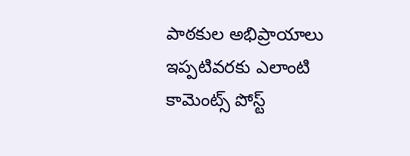పాఠకుల అభిప్రాయాలు
ఇప్పటివరకు ఎలాంటి కామెంట్స్ పోస్ట్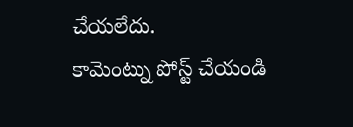చేయలేదు.
కామెంట్ను పోస్ట్ చేయండి